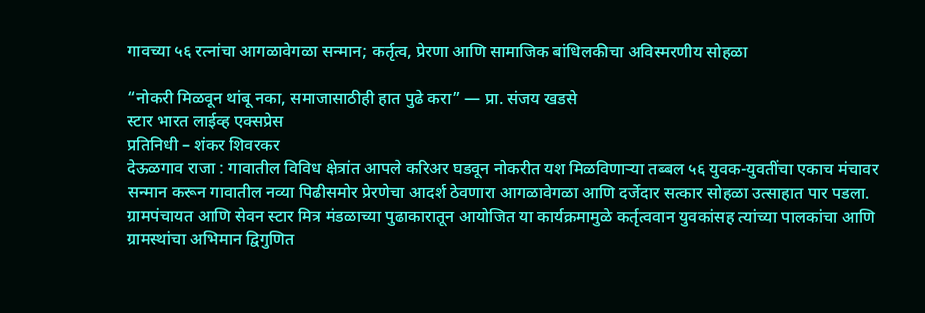गावच्या ५६ रत्नांचा आगळावेगळा सन्मान; कर्तृत्व, प्रेरणा आणि सामाजिक बांधिलकीचा अविस्मरणीय सोहळा

“नोकरी मिळवून थांबू नका, समाजासाठीही हात पुढे करा” — प्रा. संजय खडसे
स्टार भारत लाईव्ह एक्सप्रेस
प्रतिनिधी – शंकर शिवरकर
देऊळगाव राजा : गावातील विविध क्षेत्रांत आपले करिअर घडवून नोकरीत यश मिळविणाऱ्या तब्बल ५६ युवक-युवतींचा एकाच मंचावर सन्मान करून गावातील नव्या पिढीसमोर प्रेरणेचा आदर्श ठेवणारा आगळावेगळा आणि दर्जेदार सत्कार सोहळा उत्साहात पार पडला. ग्रामपंचायत आणि सेवन स्टार मित्र मंडळाच्या पुढाकारातून आयोजित या कार्यक्रमामुळे कर्तृत्ववान युवकांसह त्यांच्या पालकांचा आणि ग्रामस्थांचा अभिमान द्विगुणित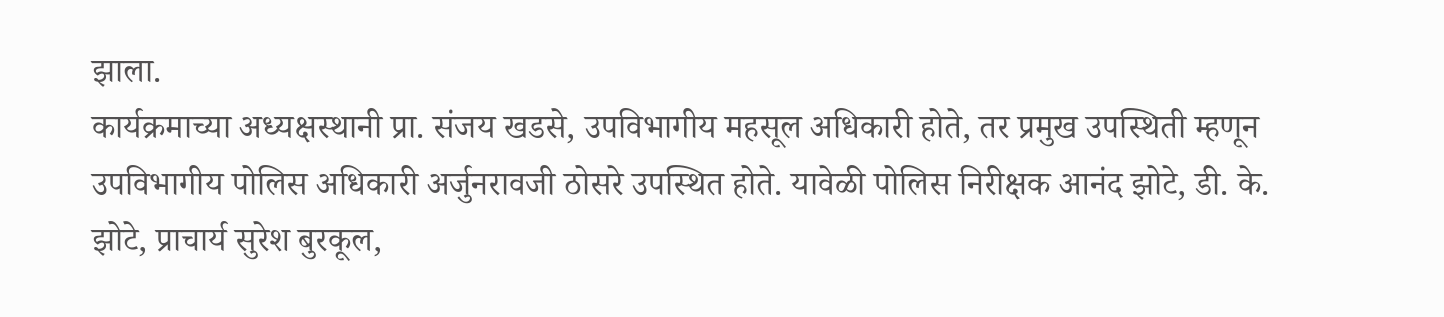झाला.
कार्यक्रमाच्या अध्यक्षस्थानी प्रा. संजय खडसे, उपविभागीय महसूल अधिकारी होते, तर प्रमुख उपस्थिती म्हणून उपविभागीय पोलिस अधिकारी अर्जुनरावजी ठोसरे उपस्थित होते. यावेळी पोलिस निरीक्षक आनंद झोटे, डी. के. झोटे, प्राचार्य सुरेश बुरकूल,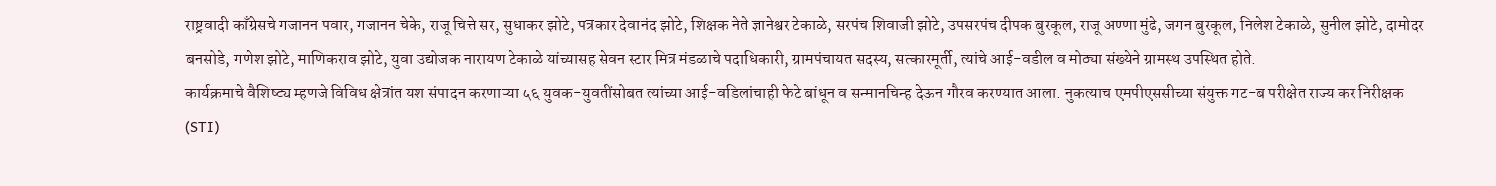राष्ट्रवादी काँग्रेसचे गजानन पवार, गजानन चेके, राजू चित्ते सर, सुधाकर झोटे, पत्रकार देवानंद झोटे, शिक्षक नेते ज्ञानेश्वर टेकाळे, सरपंच शिवाजी झोटे, उपसरपंच दीपक बुरकूल, राजू अण्णा मुंढे, जगन बुरकूल, निलेश टेकाळे, सुनील झोटे, दामोदर बनसोडे, गणेश झोटे, माणिकराव झोटे, युवा उद्योजक नारायण टेकाळे यांच्यासह सेवन स्टार मित्र मंडळाचे पदाधिकारी, ग्रामपंचायत सदस्य, सत्कारमूर्ती, त्यांचे आई-वडील व मोठ्या संख्येने ग्रामस्थ उपस्थित होते.
कार्यक्रमाचे वैशिष्ट्य म्हणजे विविध क्षेत्रांत यश संपादन करणाऱ्या ५६ युवक-युवतींसोबत त्यांच्या आई-वडिलांचाही फेटे बांधून व सन्मानचिन्ह देऊन गौरव करण्यात आला. नुकत्याच एमपीएससीच्या संयुक्त गट-ब परीक्षेत राज्य कर निरीक्षक (STI)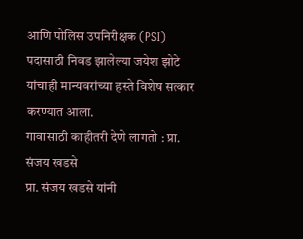आणि पोलिस उपनिरीक्षक (PSI) पदासाठी निवड झालेल्या जयेश झोटे यांचाही मान्यवरांच्या हस्ते विशेष सत्कार करण्यात आला.
गावासाठी काहीतरी देणे लागतो : प्रा. संजय खडसे
प्रा. संजय खडसे यांनी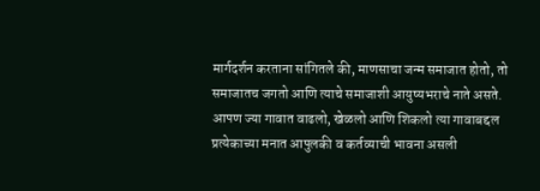मार्गदर्शन करताना सांगितले की, माणसाचा जन्म समाजात होतो, तो समाजातच जगतो आणि त्याचे समाजाशी आयुष्यभराचे नाते असते. आपण ज्या गावात वाढलो, खेळलो आणि शिकलो त्या गावाबद्दल प्रत्येकाच्या मनात आपुलकी व कर्तव्याची भावना असली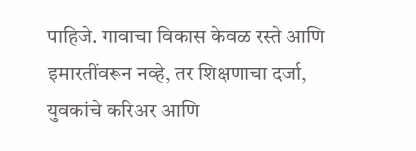पाहिजे. गावाचा विकास केवळ रस्ते आणि इमारतींवरून नव्हे, तर शिक्षणाचा दर्जा, युवकांचे करिअर आणि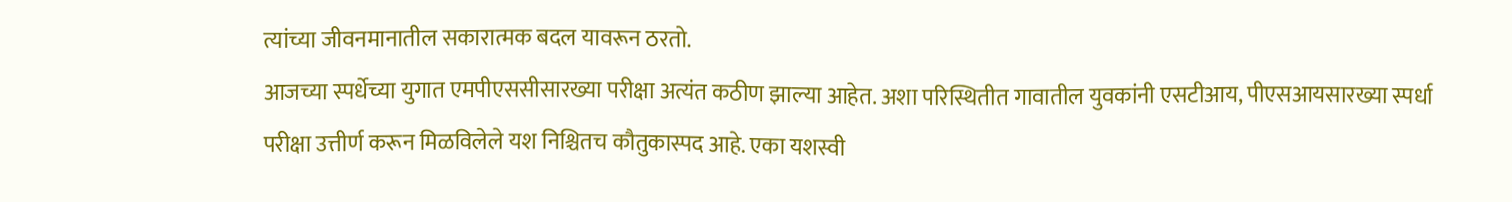त्यांच्या जीवनमानातील सकारात्मक बदल यावरून ठरतो.
आजच्या स्पर्धेच्या युगात एमपीएससीसारख्या परीक्षा अत्यंत कठीण झाल्या आहेत. अशा परिस्थितीत गावातील युवकांनी एसटीआय, पीएसआयसारख्या स्पर्धा परीक्षा उत्तीर्ण करून मिळविलेले यश निश्चितच कौतुकास्पद आहे. एका यशस्वी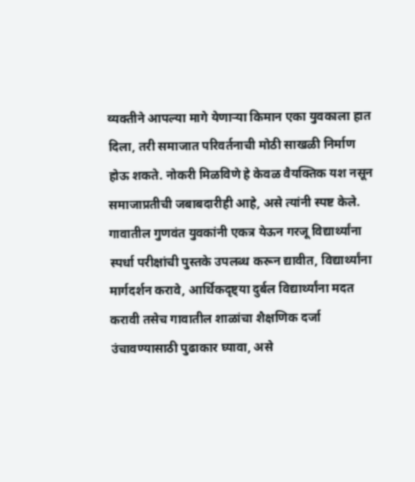व्यक्तीने आपल्या मागे येणाऱ्या किमान एका युवकाला हात दिला, तरी समाजात परिवर्तनाची मोठी साखळी निर्माण होऊ शकते. नोकरी मिळविणे हे केवळ वैयक्तिक यश नसून समाजाप्रतीची जबाबदारीही आहे, असे त्यांनी स्पष्ट केले.
गावातील गुणवंत युवकांनी एकत्र येऊन गरजू विद्यार्थ्यांना स्पर्धा परीक्षांची पुस्तके उपलब्ध करून द्यावीत, विद्यार्थ्यांना मार्गदर्शन करावे, आर्थिकदृष्ट्या दुर्बल विद्यार्थ्यांना मदत करावी तसेच गावातील शाळांचा शैक्षणिक दर्जा उंचावण्यासाठी पुढाकार घ्यावा, असे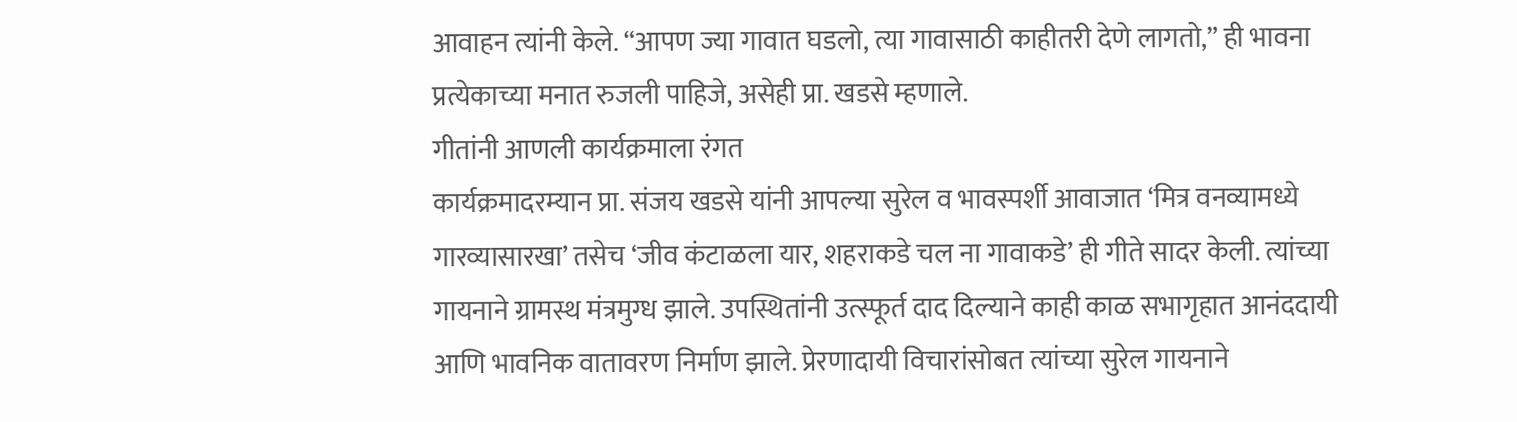आवाहन त्यांनी केले. “आपण ज्या गावात घडलो, त्या गावासाठी काहीतरी देणे लागतो,” ही भावना प्रत्येकाच्या मनात रुजली पाहिजे, असेही प्रा. खडसे म्हणाले.
गीतांनी आणली कार्यक्रमाला रंगत
कार्यक्रमादरम्यान प्रा. संजय खडसे यांनी आपल्या सुरेल व भावस्पर्शी आवाजात ‘मित्र वनव्यामध्ये गारव्यासारखा’ तसेच ‘जीव कंटाळला यार, शहराकडे चल ना गावाकडे’ ही गीते सादर केली. त्यांच्या गायनाने ग्रामस्थ मंत्रमुग्ध झाले. उपस्थितांनी उत्स्फूर्त दाद दिल्याने काही काळ सभागृहात आनंददायी आणि भावनिक वातावरण निर्माण झाले. प्रेरणादायी विचारांसोबत त्यांच्या सुरेल गायनाने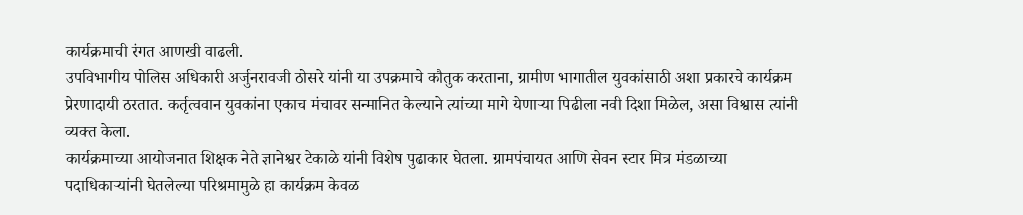कार्यक्रमाची रंगत आणखी वाढली.
उपविभागीय पोलिस अधिकारी अर्जुनरावजी ठोसरे यांनी या उपक्रमाचे कौतुक करताना, ग्रामीण भागातील युवकांसाठी अशा प्रकारचे कार्यक्रम प्रेरणादायी ठरतात. कर्तृत्ववान युवकांना एकाच मंचावर सन्मानित केल्याने त्यांच्या मागे येणाऱ्या पिढीला नवी दिशा मिळेल, असा विश्वास त्यांनी व्यक्त केला.
कार्यक्रमाच्या आयोजनात शिक्षक नेते ज्ञानेश्वर टेकाळे यांनी विशेष पुढाकार घेतला. ग्रामपंचायत आणि सेवन स्टार मित्र मंडळाच्या पदाधिकाऱ्यांनी घेतलेल्या परिश्रमामुळे हा कार्यक्रम केवळ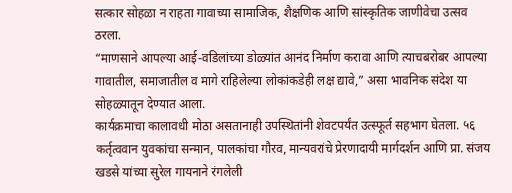सत्कार सोहळा न राहता गावाच्या सामाजिक, शैक्षणिक आणि सांस्कृतिक जाणीवेचा उत्सव ठरला.
“माणसाने आपल्या आई-वडिलांच्या डोळ्यांत आनंद निर्माण करावा आणि त्याचबरोबर आपल्या गावातील, समाजातील व मागे राहिलेल्या लोकांकडेही लक्ष द्यावे,” असा भावनिक संदेश या सोहळ्यातून देण्यात आला.
कार्यक्रमाचा कालावधी मोठा असतानाही उपस्थितांनी शेवटपर्यंत उत्स्फूर्त सहभाग घेतला. ५६ कर्तृत्ववान युवकांचा सन्मान, पालकांचा गौरव, मान्यवरांचे प्रेरणादायी मार्गदर्शन आणि प्रा. संजय खडसे यांच्या सुरेल गायनाने रंगलेली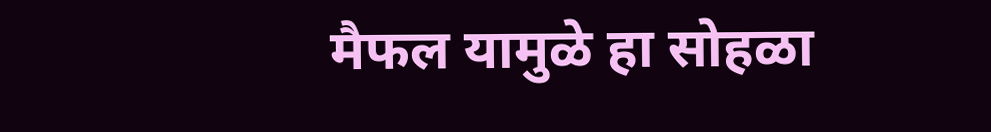मैफल यामुळे हा सोहळा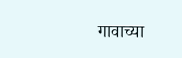गावाच्या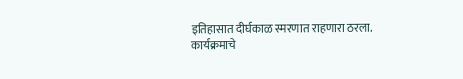इतिहासात दीर्घकाळ स्मरणात राहणारा ठरला.
कार्यक्रमाचे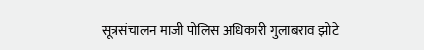सूत्रसंचालन माजी पोलिस अधिकारी गुलाबराव झोटे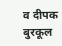व दीपक बुरकूल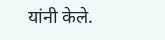यांनी केले.